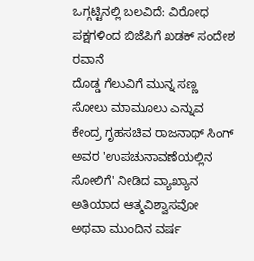ಒಗ್ಗಟ್ಟಿನಲ್ಲಿ ಬಲವಿದೆ: ವಿರೋಧ ಪಕ್ಷಗಳಿಂದ ಬಿಜೆಪಿಗೆ ಖಡಕ್ ಸಂದೇಶ ರವಾನೆ
ದೊಡ್ಡ ಗೆಲುವಿಗೆ ಮುನ್ನ ಸಣ್ಣ ಸೋಲು ಮಾಮೂಲು ಎನ್ನುವ ಕೇಂದ್ರ ಗೃಹಸಚಿವ ರಾಜನಾಥ್ ಸಿಂಗ್ ಅವರ 'ಉಪಚುನಾವಣೆಯಲ್ಲಿನ ಸೋಲಿಗೆ' ನೀಡಿದ ವ್ಯಾಖ್ಯಾನ ಅತಿಯಾದ ಆತ್ಮವಿಶ್ವಾಸವೋ ಅಥವಾ ಮುಂದಿನ ವರ್ಷ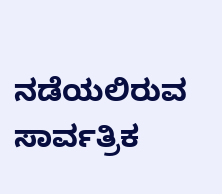ನಡೆಯಲಿರುವ ಸಾರ್ವತ್ರಿಕ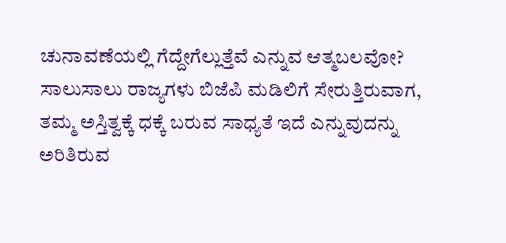ಚುನಾವಣೆಯಲ್ಲಿ ಗೆದ್ದೇಗೆಲ್ಲುತ್ತೆವೆ ಎನ್ನುವ ಆತ್ಮಬಲವೋ?
ಸಾಲುಸಾಲು ರಾಜ್ಯಗಳು ಬಿಜೆಪಿ ಮಡಿಲಿಗೆ ಸೇರುತ್ತಿರುವಾಗ, ತಮ್ಮ ಅಸ್ತಿತ್ವಕ್ಕೆ ಧಕ್ಕೆ ಬರುವ ಸಾಧ್ಯತೆ ಇದೆ ಎನ್ನುವುದನ್ನು ಅರಿತಿರುವ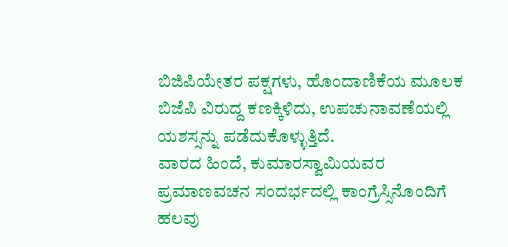ಬಿಜಿಪಿಯೇತರ ಪಕ್ಷಗಳು, ಹೊಂದಾಣಿಕೆಯ ಮೂಲಕ ಬಿಜೆಪಿ ವಿರುದ್ದ ಕಣಕ್ಕಿಳಿದು, ಉಪಚುನಾವಣೆಯಲ್ಲಿ ಯಶಸ್ಸನ್ನು ಪಡೆದುಕೊಳ್ಳುತ್ತಿದೆ.
ವಾರದ ಹಿಂದೆ, ಕುಮಾರಸ್ವಾಮಿಯವರ ಪ್ರಮಾಣವಚನ ಸಂದರ್ಭದಲ್ಲಿ ಕಾಂಗ್ರೆಸ್ಸಿನೊಂದಿಗೆ ಹಲವು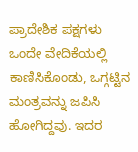ಪ್ರಾದೇಶಿಕ ಪಕ್ಷಗಳು ಒಂದೇ ವೇದಿಕೆಯಲ್ಲಿ ಕಾಣಿಸಿಕೊಂಡು, ಒಗ್ಗಟ್ಟಿನ ಮಂತ್ರವನ್ನು ಜಪಿಸಿ ಹೋಗಿದ್ದವು. ಇದರ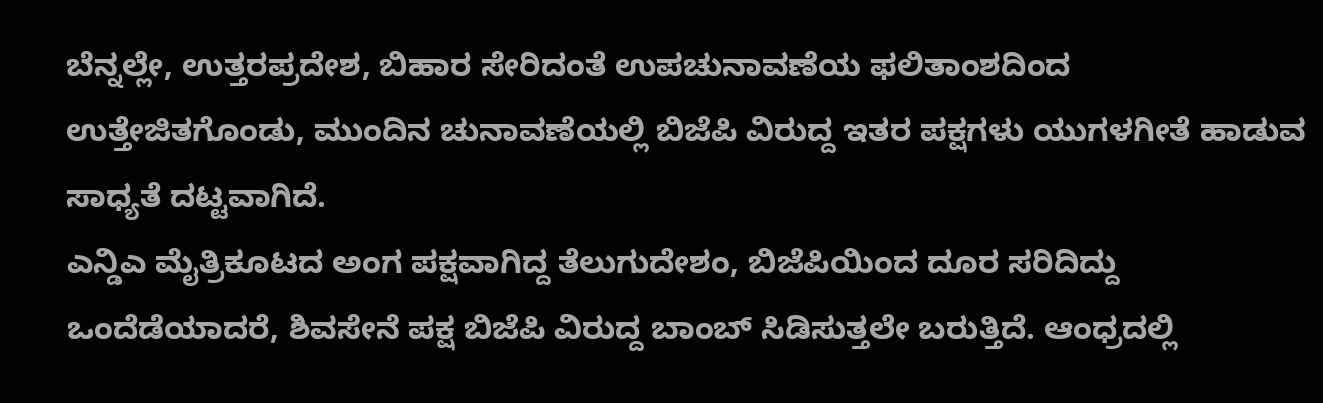ಬೆನ್ನಲ್ಲೇ, ಉತ್ತರಪ್ರದೇಶ, ಬಿಹಾರ ಸೇರಿದಂತೆ ಉಪಚುನಾವಣೆಯ ಫಲಿತಾಂಶದಿಂದ ಉತ್ತೇಜಿತಗೊಂಡು, ಮುಂದಿನ ಚುನಾವಣೆಯಲ್ಲಿ ಬಿಜೆಪಿ ವಿರುದ್ದ ಇತರ ಪಕ್ಷಗಳು ಯುಗಳಗೀತೆ ಹಾಡುವ ಸಾಧ್ಯತೆ ದಟ್ಟವಾಗಿದೆ.
ಎನ್ಡಿಎ ಮೈತ್ರಿಕೂಟದ ಅಂಗ ಪಕ್ಷವಾಗಿದ್ದ ತೆಲುಗುದೇಶಂ, ಬಿಜೆಪಿಯಿಂದ ದೂರ ಸರಿದಿದ್ದು ಒಂದೆಡೆಯಾದರೆ, ಶಿವಸೇನೆ ಪಕ್ಷ ಬಿಜೆಪಿ ವಿರುದ್ದ ಬಾಂಬ್ ಸಿಡಿಸುತ್ತಲೇ ಬರುತ್ತಿದೆ. ಆಂಧ್ರದಲ್ಲಿ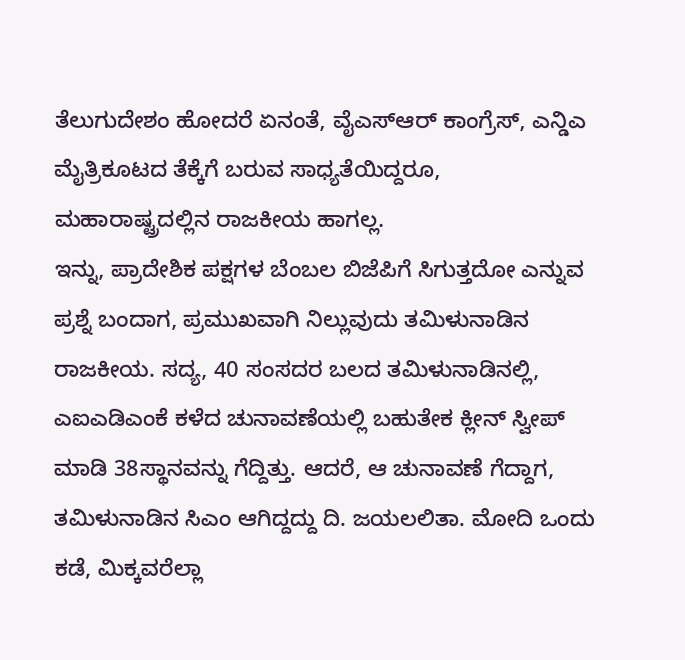ತೆಲುಗುದೇಶಂ ಹೋದರೆ ಏನಂತೆ, ವೈಎಸ್ಆರ್ ಕಾಂಗ್ರೆಸ್, ಎನ್ಡಿಎ ಮೈತ್ರಿಕೂಟದ ತೆಕ್ಕೆಗೆ ಬರುವ ಸಾಧ್ಯತೆಯಿದ್ದರೂ, ಮಹಾರಾಷ್ಟ್ರದಲ್ಲಿನ ರಾಜಕೀಯ ಹಾಗಲ್ಲ.
ಇನ್ನು, ಪ್ರಾದೇಶಿಕ ಪಕ್ಷಗಳ ಬೆಂಬಲ ಬಿಜೆಪಿಗೆ ಸಿಗುತ್ತದೋ ಎನ್ನುವ ಪ್ರಶ್ನೆ ಬಂದಾಗ, ಪ್ರಮುಖವಾಗಿ ನಿಲ್ಲುವುದು ತಮಿಳುನಾಡಿನ ರಾಜಕೀಯ. ಸದ್ಯ, 40 ಸಂಸದರ ಬಲದ ತಮಿಳುನಾಡಿನಲ್ಲಿ, ಎಐಎಡಿಎಂಕೆ ಕಳೆದ ಚುನಾವಣೆಯಲ್ಲಿ ಬಹುತೇಕ ಕ್ಲೀನ್ ಸ್ವೀಪ್ ಮಾಡಿ 38ಸ್ಥಾನವನ್ನು ಗೆದ್ದಿತ್ತು. ಆದರೆ, ಆ ಚುನಾವಣೆ ಗೆದ್ದಾಗ, ತಮಿಳುನಾಡಿನ ಸಿಎಂ ಆಗಿದ್ದದ್ದು ದಿ. ಜಯಲಲಿತಾ. ಮೋದಿ ಒಂದು ಕಡೆ, ಮಿಕ್ಕವರೆಲ್ಲಾ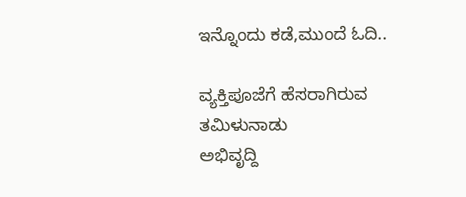ಇನ್ನೊಂದು ಕಡೆ,ಮುಂದೆ ಓದಿ..

ವ್ಯಕ್ತಿಪೂಜೆಗೆ ಹೆಸರಾಗಿರುವ ತಮಿಳುನಾಡು
ಅಭಿವೃದ್ದಿ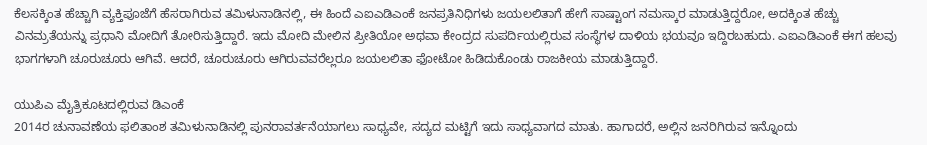ಕೆಲಸಕ್ಕಿಂತ ಹೆಚ್ಚಾಗಿ ವ್ಯಕ್ತಿಪೂಜೆಗೆ ಹೆಸರಾಗಿರುವ ತಮಿಳುನಾಡಿನಲ್ಲಿ, ಈ ಹಿಂದೆ ಎಐಎಡಿಎಂಕೆ ಜನಪ್ರತಿನಿಧಿಗಳು ಜಯಲಲಿತಾಗೆ ಹೇಗೆ ಸಾಷ್ಟಾಂಗ ನಮಸ್ಕಾರ ಮಾಡುತ್ತಿದ್ದರೋ, ಅದಕ್ಕಿಂತ ಹೆಚ್ಚು ವಿನಮ್ರತೆಯನ್ನು ಪ್ರಧಾನಿ ಮೋದಿಗೆ ತೋರಿಸುತ್ತಿದ್ದಾರೆ. ಇದು ಮೋದಿ ಮೇಲಿನ ಪ್ರೀತಿಯೋ ಅಥವಾ ಕೇಂದ್ರದ ಸುಪರ್ದಿಯಲ್ಲಿರುವ ಸಂಸ್ಥೆಗಳ ದಾಳಿಯ ಭಯವೂ ಇದ್ದಿರಬಹುದು. ಎಐಎಡಿಎಂಕೆ ಈಗ ಹಲವು ಭಾಗಗಳಾಗಿ ಚೂರುಚೂರು ಆಗಿವೆ. ಆದರೆ, ಚೂರುಚೂರು ಆಗಿರುವವರೆಲ್ಲರೂ ಜಯಲಲಿತಾ ಫೋಟೋ ಹಿಡಿದುಕೊಂಡು ರಾಜಕೀಯ ಮಾಡುತ್ತಿದ್ದಾರೆ.

ಯುಪಿಎ ಮೈತ್ರಿಕೂಟದಲ್ಲಿರುವ ಡಿಎಂಕೆ
2014ರ ಚುನಾವಣೆಯ ಫಲಿತಾಂಶ ತಮಿಳುನಾಡಿನಲ್ಲಿ ಪುನರಾವರ್ತನೆಯಾಗಲು ಸಾಧ್ಯವೇ, ಸದ್ಯದ ಮಟ್ಟಿಗೆ ಇದು ಸಾಧ್ಯವಾಗದ ಮಾತು. ಹಾಗಾದರೆ, ಅಲ್ಲಿನ ಜನರಿಗಿರುವ ಇನ್ನೊಂದು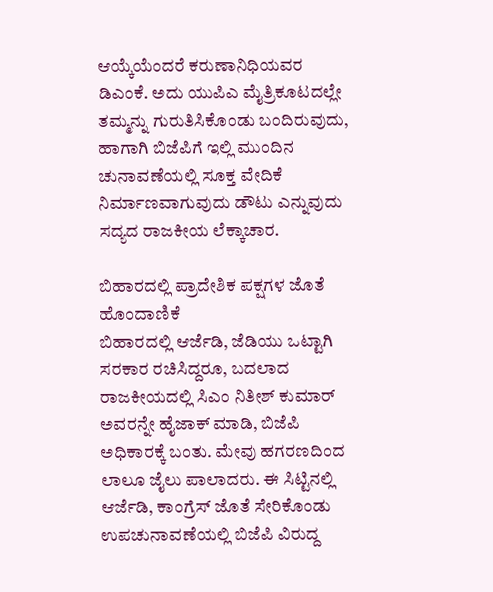ಆಯ್ಕೆಯೆಂದರೆ ಕರುಣಾನಿಧಿಯವರ ಡಿಎಂಕೆ. ಅದು ಯುಪಿಎ ಮೈತ್ರಿಕೂಟದಲ್ಲೇ ತಮ್ಮನ್ನು ಗುರುತಿಸಿಕೊಂಡು ಬಂದಿರುವುದು, ಹಾಗಾಗಿ ಬಿಜೆಪಿಗೆ ಇಲ್ಲಿ ಮುಂದಿನ ಚುನಾವಣೆಯಲ್ಲಿ ಸೂಕ್ತ ವೇದಿಕೆ ನಿರ್ಮಾಣವಾಗುವುದು ಡೌಟು ಎನ್ನುವುದು ಸದ್ಯದ ರಾಜಕೀಯ ಲೆಕ್ಕಾಚಾರ.

ಬಿಹಾರದಲ್ಲಿ ಪ್ರಾದೇಶಿಕ ಪಕ್ಷಗಳ ಜೊತೆ ಹೊಂದಾಣಿಕೆ
ಬಿಹಾರದಲ್ಲಿ ಆರ್ಜೆಡಿ, ಜೆಡಿಯು ಒಟ್ಟಾಗಿ ಸರಕಾರ ರಚಿಸಿದ್ದರೂ, ಬದಲಾದ ರಾಜಕೀಯದಲ್ಲಿ ಸಿಎಂ ನಿತೀಶ್ ಕುಮಾರ್ ಅವರನ್ನೇ ಹೈಜಾಕ್ ಮಾಡಿ, ಬಿಜೆಪಿ ಅಧಿಕಾರಕ್ಕೆ ಬಂತು. ಮೇವು ಹಗರಣದಿಂದ ಲಾಲೂ ಜೈಲು ಪಾಲಾದರು. ಈ ಸಿಟ್ಟಿನಲ್ಲಿ ಆರ್ಜೆಡಿ, ಕಾಂಗ್ರೆಸ್ ಜೊತೆ ಸೇರಿಕೊಂಡು ಉಪಚುನಾವಣೆಯಲ್ಲಿ ಬಿಜೆಪಿ ವಿರುದ್ದ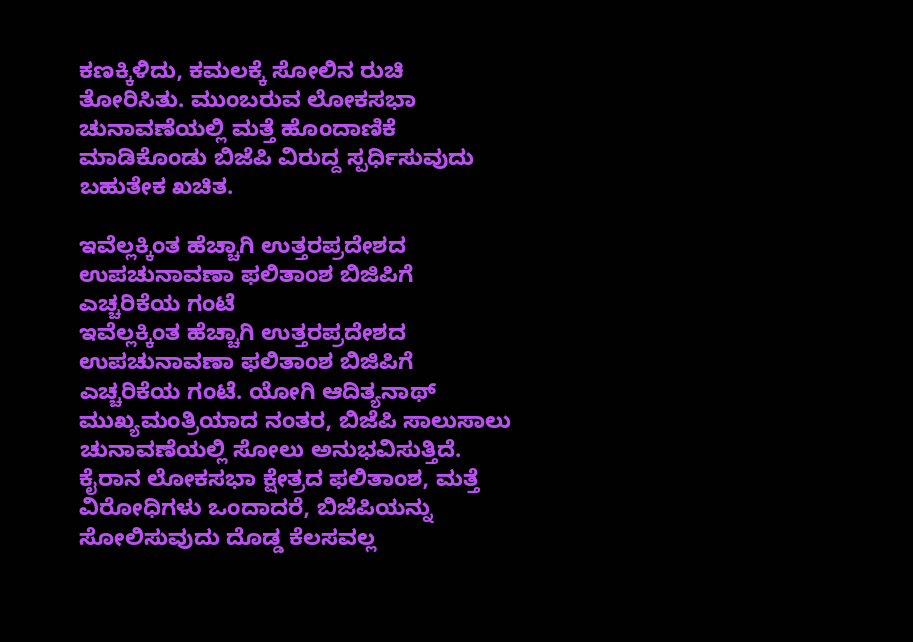ಕಣಕ್ಕಿಳಿದು, ಕಮಲಕ್ಕೆ ಸೋಲಿನ ರುಚಿ ತೋರಿಸಿತು. ಮುಂಬರುವ ಲೋಕಸಭಾ ಚುನಾವಣೆಯಲ್ಲಿ ಮತ್ತೆ ಹೊಂದಾಣಿಕೆ ಮಾಡಿಕೊಂಡು ಬಿಜೆಪಿ ವಿರುದ್ದ ಸ್ಪರ್ಧಿಸುವುದು ಬಹುತೇಕ ಖಚಿತ.

ಇವೆಲ್ಲಕ್ಕಿಂತ ಹೆಚ್ಚಾಗಿ ಉತ್ತರಪ್ರದೇಶದ ಉಪಚುನಾವಣಾ ಫಲಿತಾಂಶ ಬಿಜಿಪಿಗೆ ಎಚ್ಚರಿಕೆಯ ಗಂಟೆ
ಇವೆಲ್ಲಕ್ಕಿಂತ ಹೆಚ್ಚಾಗಿ ಉತ್ತರಪ್ರದೇಶದ ಉಪಚುನಾವಣಾ ಫಲಿತಾಂಶ ಬಿಜಿಪಿಗೆ ಎಚ್ಚರಿಕೆಯ ಗಂಟೆ. ಯೋಗಿ ಆದಿತ್ಯನಾಥ್ ಮುಖ್ಯಮಂತ್ರಿಯಾದ ನಂತರ, ಬಿಜೆಪಿ ಸಾಲುಸಾಲು ಚುನಾವಣೆಯಲ್ಲಿ ಸೋಲು ಅನುಭವಿಸುತ್ತಿದೆ. ಕೈರಾನ ಲೋಕಸಭಾ ಕ್ಷೇತ್ರದ ಫಲಿತಾಂಶ, ಮತ್ತೆ ವಿರೋಧಿಗಳು ಒಂದಾದರೆ, ಬಿಜೆಪಿಯನ್ನು ಸೋಲಿಸುವುದು ದೊಡ್ಡ ಕೆಲಸವಲ್ಲ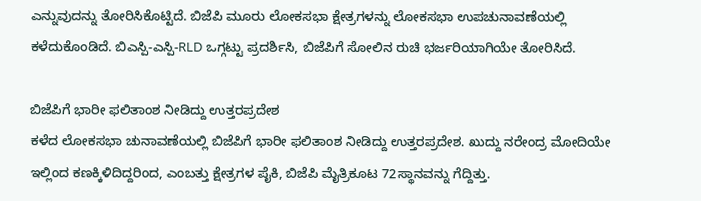ಎನ್ನುವುದನ್ನು ತೋರಿಸಿಕೊಟ್ಟಿದೆ. ಬಿಜೆಪಿ ಮೂರು ಲೋಕಸಭಾ ಕ್ಷೇತ್ರಗಳನ್ನು ಲೋಕಸಭಾ ಉಪಚುನಾವಣೆಯಲ್ಲಿ ಕಳೆದುಕೊಂಡಿದೆ. ಬಿಎಸ್ಪಿ-ಎಸ್ಪಿ-RLD ಒಗ್ಗಟ್ಟು ಪ್ರದರ್ಶಿಸಿ, ಬಿಜೆಪಿಗೆ ಸೋಲಿನ ರುಚಿ ಭರ್ಜರಿಯಾಗಿಯೇ ತೋರಿಸಿದೆ.

ಬಿಜೆಪಿಗೆ ಭಾರೀ ಫಲಿತಾಂಶ ನೀಡಿದ್ದು ಉತ್ತರಪ್ರದೇಶ
ಕಳೆದ ಲೋಕಸಭಾ ಚುನಾವಣೆಯಲ್ಲಿ ಬಿಜೆಪಿಗೆ ಭಾರೀ ಫಲಿತಾಂಶ ನೀಡಿದ್ದು ಉತ್ತರಪ್ರದೇಶ. ಖುದ್ದು ನರೇಂದ್ರ ಮೋದಿಯೇ ಇಲ್ಲಿಂದ ಕಣಕ್ಕಿಳಿದಿದ್ದರಿಂದ, ಎಂಬತ್ತು ಕ್ಷೇತ್ರಗಳ ಪೈಕಿ, ಬಿಜೆಪಿ ಮೈತ್ರಿಕೂಟ 72ಸ್ಥಾನವನ್ನು ಗೆದ್ದಿತ್ತು.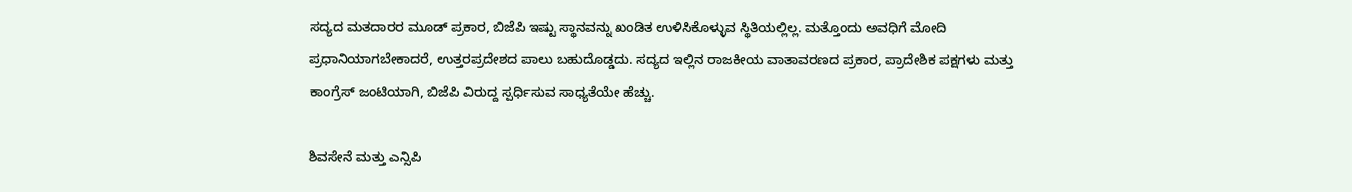ಸದ್ಯದ ಮತದಾರರ ಮೂಡ್ ಪ್ರಕಾರ, ಬಿಜೆಪಿ ಇಷ್ಟು ಸ್ಥಾನವನ್ನು ಖಂಡಿತ ಉಳಿಸಿಕೊಳ್ಳುವ ಸ್ಥಿತಿಯಲ್ಲಿಲ್ಲ. ಮತ್ತೊಂದು ಅವಧಿಗೆ ಮೋದಿ ಪ್ರಧಾನಿಯಾಗಬೇಕಾದರೆ, ಉತ್ತರಪ್ರದೇಶದ ಪಾಲು ಬಹುದೊಡ್ಡದು. ಸದ್ಯದ ಇಲ್ಲಿನ ರಾಜಕೀಯ ವಾತಾವರಣದ ಪ್ರಕಾರ, ಪ್ರಾದೇಶಿಕ ಪಕ್ಷಗಳು ಮತ್ತು ಕಾಂಗ್ರೆಸ್ ಜಂಟಿಯಾಗಿ, ಬಿಜೆಪಿ ವಿರುದ್ದ ಸ್ಪರ್ಧಿಸುವ ಸಾಧ್ಯತೆಯೇ ಹೆಚ್ಚು.

ಶಿವಸೇನೆ ಮತ್ತು ಎನ್ಸಿಪಿ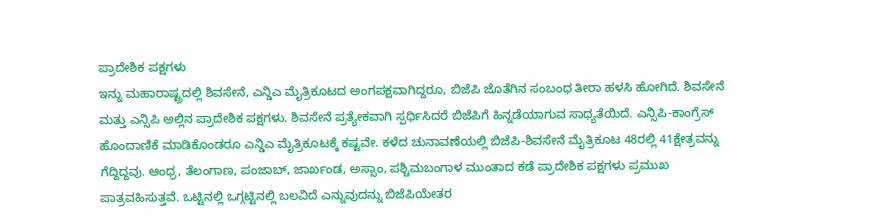ಪ್ರಾದೇಶಿಕ ಪಕ್ಷಗಳು
ಇನ್ನು ಮಹಾರಾಷ್ಟ್ರದಲ್ಲಿ ಶಿವಸೇನೆ, ಎನ್ಡಿಎ ಮೈತ್ರಿಕೂಟದ ಅಂಗಪಕ್ಷವಾಗಿದ್ದರೂ, ಬಿಜೆಪಿ ಜೊತೆಗಿನ ಸಂಬಂಧ ತೀರಾ ಹಳಸಿ ಹೋಗಿದೆ. ಶಿವಸೇನೆ ಮತ್ತು ಎನ್ಸಿಪಿ ಅಲ್ಲಿನ ಪ್ರಾದೇಶಿಕ ಪಕ್ಷಗಳು. ಶಿವಸೇನೆ ಪ್ರತ್ಯೇಕವಾಗಿ ಸ್ಪರ್ಧಿಸಿದರೆ ಬಿಜೆಪಿಗೆ ಹಿನ್ನಡೆಯಾಗುವ ಸಾಧ್ಯತೆಯಿದೆ. ಎನ್ಸಿಪಿ-ಕಾಂಗ್ರೆಸ್ ಹೊಂದಾಣಿಕೆ ಮಾಡಿಕೊಂಡರೂ ಎನ್ಡಿಎ ಮೈತ್ರಿಕೂಟಕ್ಕೆ ಕಷ್ಟವೇ. ಕಳೆದ ಚುನಾವಣೆಯಲ್ಲಿ ಬಿಜೆಪಿ-ಶಿವಸೇನೆ ಮೈತ್ರಿಕೂಟ 48ರಲ್ಲಿ 41ಕ್ಷೇತ್ರವನ್ನು ಗೆದ್ದಿದ್ದವು. ಆಂಧ್ರ, ತೆಲಂಗಾಣ, ಪಂಜಾಬ್, ಜಾರ್ಖಂಡ, ಅಸ್ಸಾಂ, ಪಶ್ಚಿಮಬಂಗಾಳ ಮುಂತಾದ ಕಡೆ ಪ್ರಾದೇಶಿಕ ಪಕ್ಷಗಳು ಪ್ರಮುಖ ಪಾತ್ರವಹಿಸುತ್ತವೆ. ಒಟ್ಟಿನಲ್ಲಿ ಒಗ್ಗಟ್ಟಿನಲ್ಲಿ ಬಲವಿದೆ ಎನ್ನುವುದನ್ನು ಬಿಜೆಪಿಯೇತರ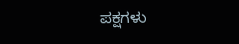ಪಕ್ಷಗಳು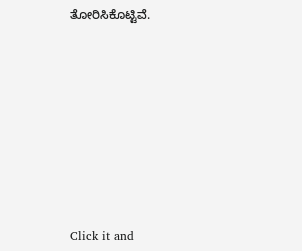ತೋರಿಸಿಕೊಟ್ಟಿವೆ.












Click it and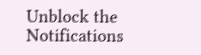Unblock the Notifications